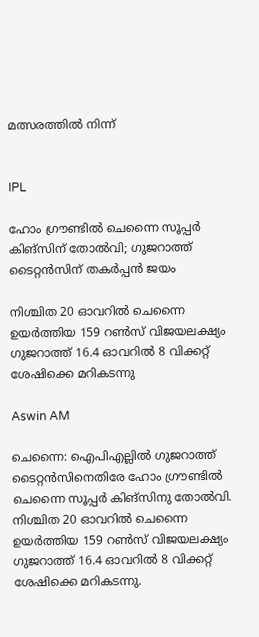മത്സരത്തിൽ നിന്ന്


IPL

ഹോം ഗ്രൗണ്ടിൽ ചെന്നൈ സൂപ്പർ കിങ്സിന് തോൽവി; ഗുജറാത്ത് ടൈറ്റൻസിന് തകർപ്പൻ ജയം

നിശ്ചിത 20 ഓവറിൽ ചെന്നൈ ഉയർത്തിയ 159 റൺസ് വിജയല‍ക്ഷ‍്യം ഗുജറാത്ത് 16.4 ഓവറിൽ 8 വിക്കറ്റ് ശേഷിക്കെ മറികടന്നു

Aswin AM

ചെന്നൈ: ഐപിഎല്ലിൽ ഗുജറാത്ത് ടൈറ്റൻസിനെതിരേ ഹോം ഗ്രൗണ്ടിൽ ചെന്നൈ സൂപ്പർ കിങ്സിനു തോൽവി. നിശ്ചിത 20 ഓവറിൽ ചെന്നൈ ഉയർത്തിയ 159 റൺസ് വിജയല‍ക്ഷ‍്യം ഗുജറാത്ത് 16.4 ഓവറിൽ 8 വിക്കറ്റ് ശേഷിക്കെ മറികടന്നു.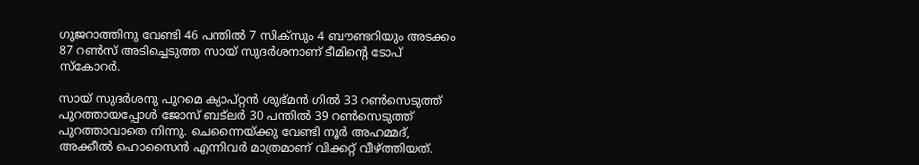ഗുജറാത്തിനു വേണ്ടി 46 പന്തിൽ 7 സിക്സും 4 ബൗണ്ടറിയും അടക്കം 87 റൺസ് അടിച്ചെടുത്ത സായ് സുദർശനാണ് ടീമിന്‍റെ ടോപ് സ്കോറർ.

സായ് സുദർശനു പുറമെ ക‍്യാപ്റ്റൻ ശുഭ്മൻ ഗിൽ 33 റൺസെടുത്ത് പുറത്തായപ്പോൾ ജോസ് ബട്‌ലർ 30 പന്തിൽ 39 റൺസെടുത്ത് പുറത്താവാതെ നിന്നു. ചെന്നൈയ്ക്കു വേണ്ടി നൂർ‌ അഹമ്മദ്, അക്കീൽ ഹൊസൈൻ എന്നിവർ മാത്രമാണ് വിക്കറ്റ് വീഴ്ത്തിയത്.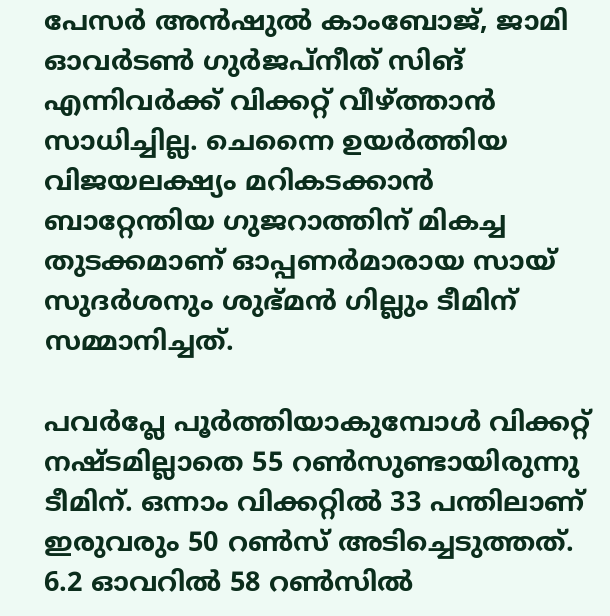പേസർ അൻഷുൽ കാംബോജ്, ജാമി ഓവർടൺ ഗുർജപ്നീത് സിങ് എന്നിവർക്ക് വിക്കറ്റ് വീഴ്ത്താൻ സാധിച്ചില്ല. ചെന്നൈ ഉയർ‌ത്തിയ വിജയലക്ഷ‍്യം മറികടക്കാൻ ബാറ്റേന്തിയ ഗുജറാത്തിന് മികച്ച തുടക്കമാണ് ഓപ്പണർമാരായ സായ് സുദർശനും ശുഭ്മൻ ഗില്ലും ടീമിന് സമ്മാനിച്ചത്.

പവർപ്ലേ പൂർത്തിയാകുമ്പോൾ വിക്കറ്റ് നഷ്ടമില്ലാതെ 55 റൺസുണ്ടായിരുന്നു ടീമിന്. ഒന്നാം വിക്കറ്റിൽ 33 പന്തിലാണ് ഇരുവരും 50 റൺസ് അടിച്ചെടുത്തത്. 6.2 ഓവറിൽ 58 റൺസിൽ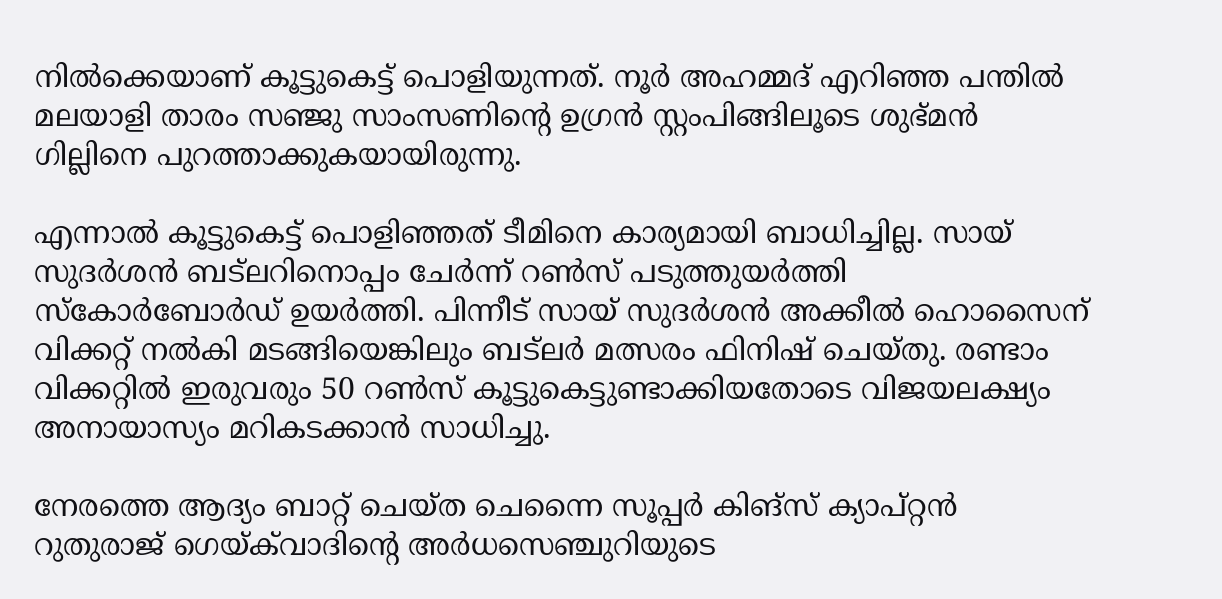നിൽക്കെയാണ് കൂട്ടുകെട്ട് പൊളിയുന്നത്. നൂർ അഹമ്മദ് എറിഞ്ഞ പന്തിൽ മലയാളി താരം സഞ്ജു സാംസണിന്‍റെ ഉഗ്രൻ സ്റ്റംപിങ്ങിലൂടെ ശുഭ്മൻ‌ ഗില്ലിനെ പുറത്താക്കുകയായിരുന്നു.

എന്നാൽ കൂട്ടുകെട്ട് പൊളിഞ്ഞത് ടീമിനെ കാര‍്യമായി ബാധിച്ചില്ല. സായ് സുദർശൻ ബട്‌ലറിനൊപ്പം ചേർന്ന് റൺസ് പടുത്തുയർത്തി സ്കോർബോർഡ് ഉയർത്തി. പിന്നീട് സായ് സുദർശൻ അക്കീൽ ഹൊസൈന് വിക്കറ്റ് നൽകി മടങ്ങിയെങ്കിലും ബട്‌ലർ മത്സരം ഫിനിഷ് ചെയ്തു. രണ്ടാം വിക്കറ്റിൽ ഇരുവരും 50 റൺസ് കൂട്ടുകെട്ടുണ്ടാക്കിയതോടെ വിജയലക്ഷ‍്യം അനായാസ‍്യം മറികടക്കാൻ സാധിച്ചു.

നേരത്തെ ആദ‍്യം ബാറ്റ് ചെയ്ത ചെന്നൈ സൂപ്പർ കിങ്സ് ക‍്യാപ്റ്റൻ റുതുരാജ് ഗെയ്ക്‌വാദിന്‍റെ അർധസെഞ്ചുറിയുടെ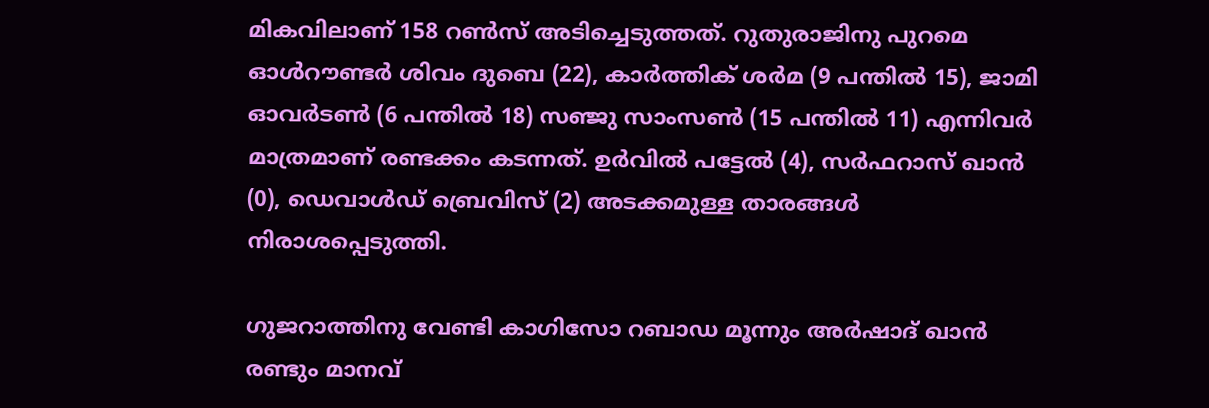മികവിലാണ് 158 റൺസ് അടിച്ചെടുത്തത്. റുതുരാജിനു പുറമെ ഓൾറൗണ്ടർ ശിവം ദുബെ (22), കാർത്തിക് ശർമ (9 പന്തിൽ 15), ജാമി ഓവർടൺ (6 പന്തിൽ 18) സഞ്ജു സാംസൺ (15 പന്തിൽ 11) എന്നിവർ മാത്രമാണ് രണ്ടക്കം കടന്നത്. ഉർവിൽ പട്ടേൽ (4), സർഫറാസ് ഖാൻ (0), ഡെവാൾഡ് ബ്രെവിസ് (2) അടക്കമുള്ള താരങ്ങൾ നിരാശപ്പെടുത്തി.

ഗുജറാത്തിനു വേണ്ടി കാഗിസോ റബാഡ മൂന്നും അർഷാദ് ഖാൻ രണ്ടും മാനവ്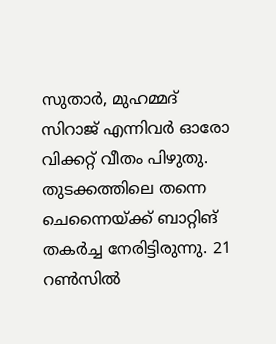സുതാർ, മുഹമ്മദ് സിറാജ് എന്നിവർ ഓരോ വിക്കറ്റ് വീതം പിഴുതു. തുടക്കത്തിലെ തന്നെ ചെന്നൈയ്ക്ക് ബാറ്റിങ് തകർച്ച നേരിട്ടിരുന്നു. 21 റൺസിൽ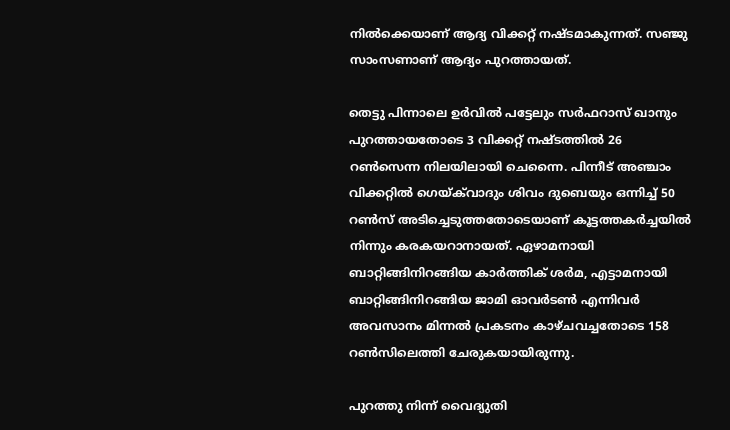നിൽക്കെയാണ് ആദ‍്യ വിക്കറ്റ് നഷ്ടമാകുന്നത്. സഞ്ജു സാംസണാണ് ആദ‍്യം പുറത്തായത്.

തെട്ടു പിന്നാലെ ഉർവിൽ പട്ടേലും സർഫറാസ് ഖാനും പുറത്തായതോടെ 3 വിക്കറ്റ് നഷ്ടത്തിൽ 26 റൺസെന്ന നിലയിലായി ചെന്നൈ. പിന്നീട് അഞ്ചാം വിക്കറ്റിൽ ഗെയ്ക്‌വാദും ശിവം ദുബെയും ഒന്നിച്ച് 50 റൺസ് അടിച്ചെടുത്തതോടെയാണ് കൂട്ടത്തകർച്ചയിൽ നിന്നും കരകയറാനായത്. ഏഴാമനായി ബാറ്റിങ്ങിനിറങ്ങിയ കാർത്തിക് ശർമ, എട്ടാമനായി ബാറ്റിങ്ങിനിറങ്ങിയ ജാമി ഓവർടൺ എന്നിവർ അവസാനം മിന്നൽ പ്രകടനം കാഴ്ചവച്ചതോടെ 158 റൺസിലെത്തി ചേരുകയായിരുന്നു.

പുറത്തു നിന്ന് വൈദ്യുതി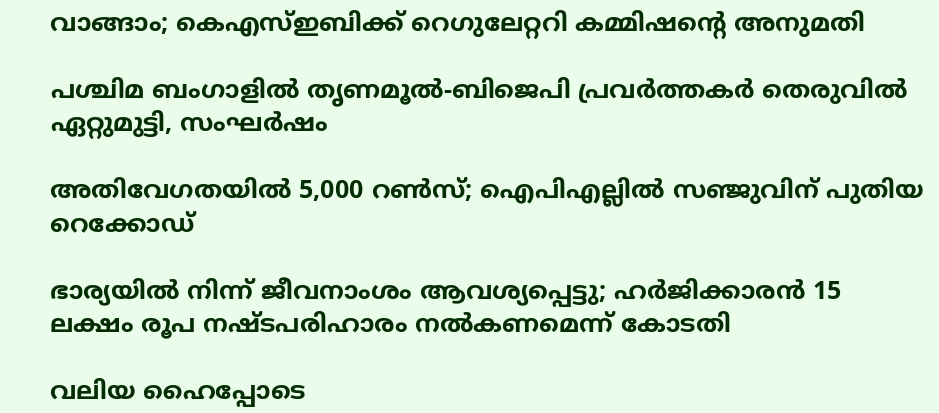വാങ്ങാം; കെഎസ്‍ഇബിക്ക് റെഗുലേറ്ററി കമ്മിഷന്‍റെ അനുമതി

പശ്ചിമ ബംഗാളിൽ തൃണമൂൽ-ബിജെപി പ്രവർത്തകർ തെരുവിൽ ഏറ്റുമുട്ടി, സംഘർഷം

അതിവേഗതയിൽ 5,000 റൺസ്; ഐപിഎല്ലിൽ സഞ്ജുവിന് പുതിയ റെക്കോഡ്

ഭാര്യയിൽ നിന്ന് ജീവനാംശം ആവശ്യപ്പെട്ടു; ഹർജിക്കാരൻ 15 ലക്ഷം രൂപ നഷ്ടപരിഹാരം നൽകണമെന്ന് കോടതി

വലിയ ഹൈപ്പോടെ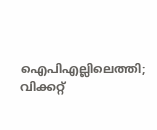ഐപിഎല്ലിലെത്തി; വിക്കറ്റ്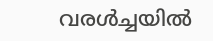വരൾച്ചയിൽ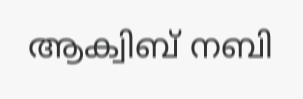ആക്വിബ് നബി